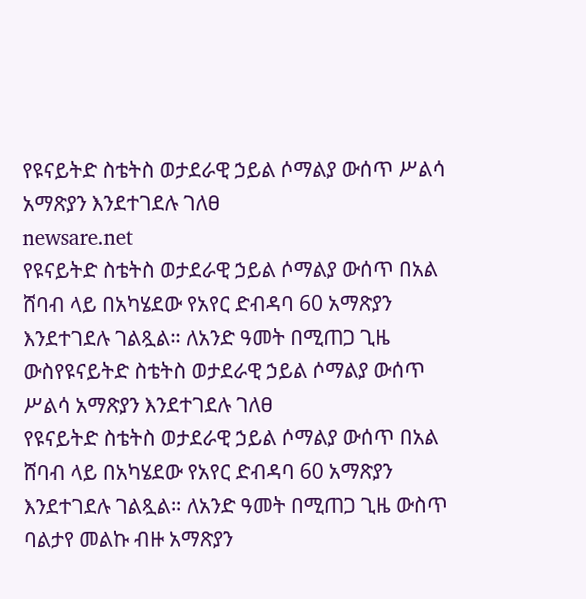የዩናይትድ ስቴትስ ወታደራዊ ኃይል ሶማልያ ውሰጥ ሥልሳ አማጽያን እንደተገደሉ ገለፀ
newsare.net
የዩናይትድ ስቴትስ ወታደራዊ ኃይል ሶማልያ ውሰጥ በአል ሸባብ ላይ በአካሄደው የአየር ድብዳባ 60 አማጽያን እንደተገደሉ ገልጿል። ለአንድ ዓመት በሚጠጋ ጊዜ ውስየዩናይትድ ስቴትስ ወታደራዊ ኃይል ሶማልያ ውሰጥ ሥልሳ አማጽያን እንደተገደሉ ገለፀ
የዩናይትድ ስቴትስ ወታደራዊ ኃይል ሶማልያ ውሰጥ በአል ሸባብ ላይ በአካሄደው የአየር ድብዳባ 60 አማጽያን እንደተገደሉ ገልጿል። ለአንድ ዓመት በሚጠጋ ጊዜ ውስጥ ባልታየ መልኩ ብዙ አማጽያን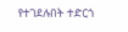የተገደሉበት ተድርጎ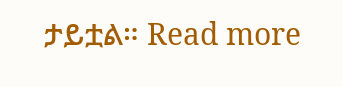ታይቷል። Read more